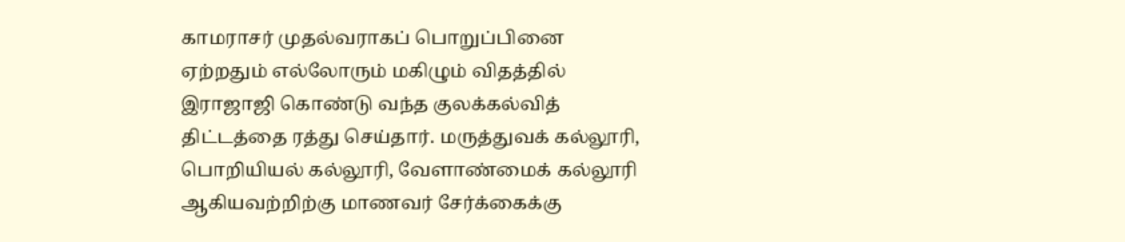காமராசர் முதல்வராகப் பொறுப்பினை ஏற்றதும் எல்லோரும் மகிழும் விதத்தில் இராஜாஜி கொண்டு வந்த குலக்கல்வித் திட்டத்தை ரத்து செய்தார். மருத்துவக் கல்லூரி, பொறியியல் கல்லூரி, வேளாண்மைக் கல்லூரி ஆகியவற்றிற்கு மாணவர் சேர்க்கைக்கு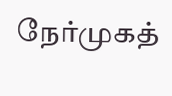நேர்முகத்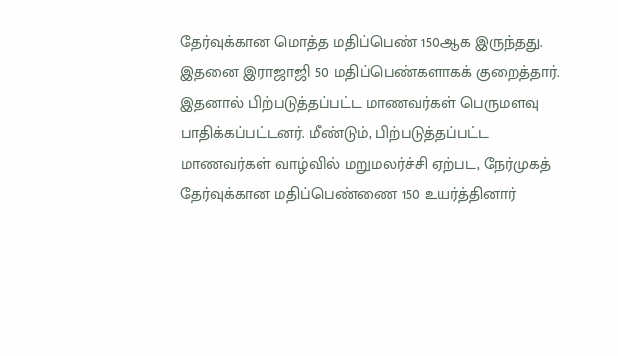தேர்வுக்கான மொத்த மதிப்பெண் 150ஆக இருந்தது. இதனை இராஜாஜி 50 மதிப்பெண்களாகக் குறைத்தார். இதனால் பிற்படுத்தப்பட்ட மாணவர்கள் பெருமளவு
பாதிக்கப்பட்டனர். மீண்டும், பிற்படுத்தப்பட்ட மாணவர்கள் வாழ்வில் மறுமலர்ச்சி ஏற்பட, நேர்முகத் தேர்வுக்கான மதிப்பெண்ணை 150 உயர்த்தினார்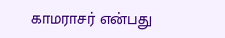காமராசர் என்பது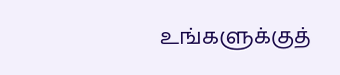உங்களுக்குத்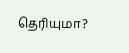தெரியுமா?